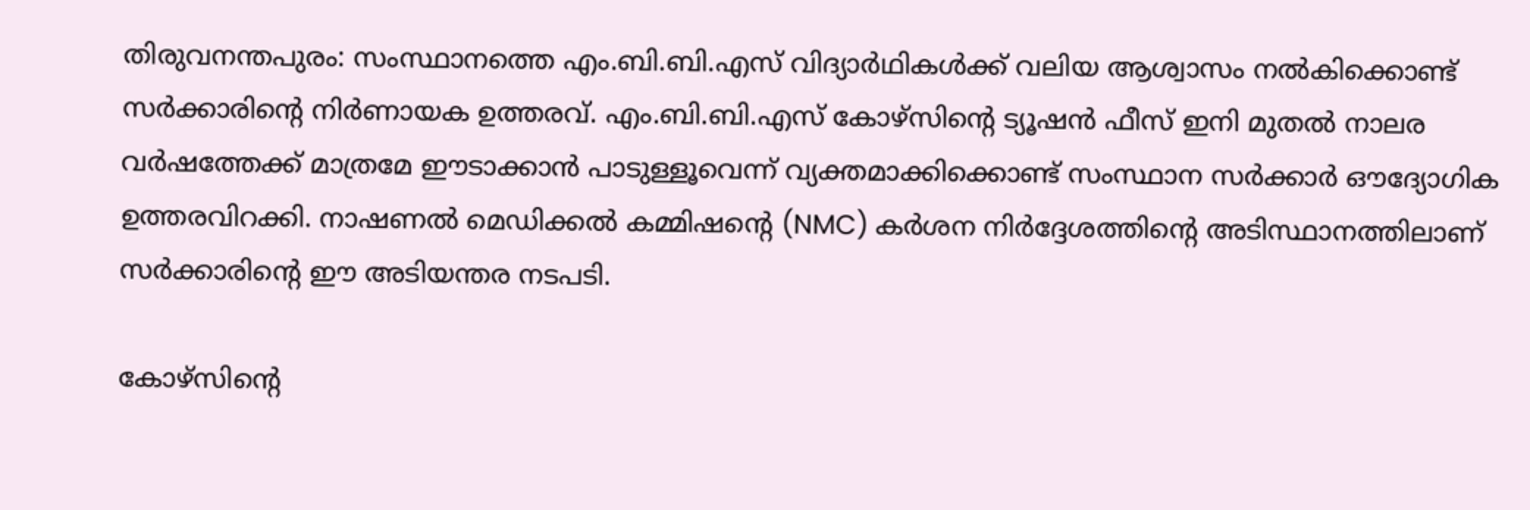തിരുവനന്തപുരം: സംസ്ഥാനത്തെ എം.ബി.ബി.എസ് വിദ്യാർഥികൾക്ക് വലിയ ആശ്വാസം നൽകിക്കൊണ്ട് സർക്കാരിന്റെ നിർണായക ഉത്തരവ്. എം.ബി.ബി.എസ് കോഴ്സിന്റെ ട്യൂഷൻ ഫീസ് ഇനി മുതൽ നാലര വർഷത്തേക്ക് മാത്രമേ ഈടാക്കാൻ പാടുള്ളൂവെന്ന് വ്യക്തമാക്കിക്കൊണ്ട് സംസ്ഥാന സർക്കാർ ഔദ്യോഗിക ഉത്തരവിറക്കി. നാഷണൽ മെഡിക്കൽ കമ്മിഷന്റെ (NMC) കർശന നിർദ്ദേശത്തിന്റെ അടിസ്ഥാനത്തിലാണ് സർക്കാരിന്റെ ഈ അടിയന്തര നടപടി.

കോഴ്സിന്റെ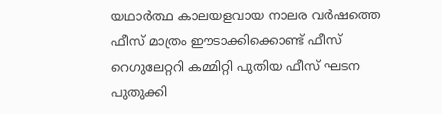യഥാർത്ഥ കാലയളവായ നാലര വർഷത്തെ ഫീസ് മാത്രം ഈടാക്കിക്കൊണ്ട് ഫീസ് റെഗുലേറ്ററി കമ്മിറ്റി പുതിയ ഫീസ് ഘടന പുതുക്കി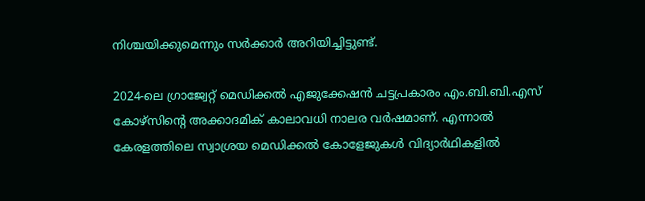നിശ്ചയിക്കുമെന്നും സർക്കാർ അറിയിച്ചിട്ടുണ്ട്.

2024-ലെ ഗ്രാജ്വേറ്റ് മെഡിക്കൽ എജുക്കേഷൻ ചട്ടപ്രകാരം എം.ബി.ബി.എസ് കോഴ്സിന്റെ അക്കാദമിക് കാലാവധി നാലര വർഷമാണ്. എന്നാൽ കേരളത്തിലെ സ്വാശ്രയ മെഡിക്കൽ കോളേജുകൾ വിദ്യാർഥികളിൽ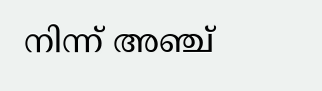നിന്ന് അഞ്ച്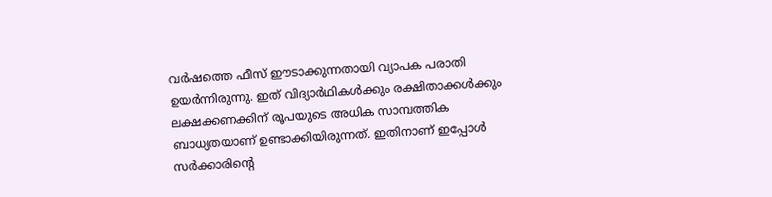വർഷത്തെ ഫീസ് ഈടാക്കുന്നതായി വ്യാപക പരാതി ഉയർന്നിരുന്നു. ഇത് വിദ്യാർഥികൾക്കും രക്ഷിതാക്കൾക്കും ലക്ഷക്കണക്കിന് രൂപയുടെ അധിക സാമ്പത്തിക ബാധ്യതയാണ് ഉണ്ടാക്കിയിരുന്നത്. ഇതിനാണ് ഇപ്പോൾ സർക്കാരിന്റെ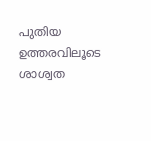പുതിയ ഉത്തരവിലൂടെ ശാശ്വത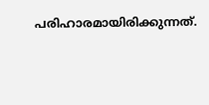പരിഹാരമായിരിക്കുന്നത്.